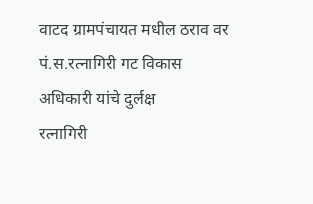वाटद ग्रामपंचायत मधील ठराव वर पं.स.रत्नागिरी गट विकास अधिकारी यांचे दुर्लक्ष
रत्नागिरी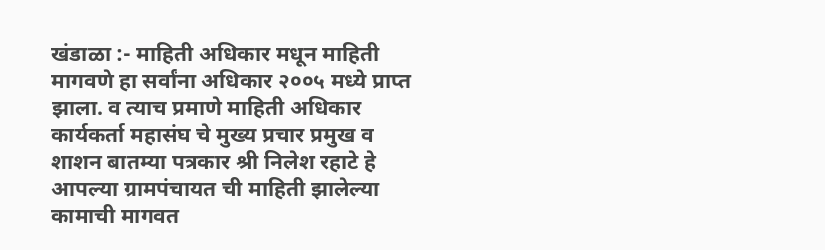खंडाळा :- माहिती अधिकार मधून माहिती मागवणे हा सर्वांना अधिकार २००५ मध्ये प्राप्त झाला. व त्याच प्रमाणे माहिती अधिकार कार्यकर्ता महासंघ चे मुख्य प्रचार प्रमुख व शाशन बातम्या पत्रकार श्री निलेश रहाटे हे आपल्या ग्रामपंचायत ची माहिती झालेल्या कामाची मागवत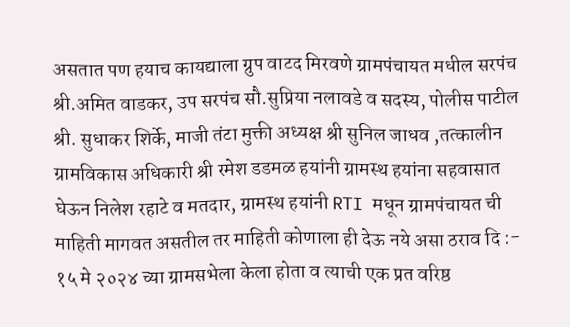असतात पण हयाच कायद्याला ग्रुप वाटद मिरवणे ग्रामपंचायत मधील सरपंच श्री.अमित वाडकर, उप सरपंच सौ.सुप्रिया नलावडे व सदस्य, पोलीस पाटील श्री. सुधाकर शिर्के, माजी तंटा मुक्ती अध्यक्ष श्री सुनिल जाधव ,तत्कालीन ग्रामविकास अधिकारी श्री रमेश डडमळ हयांनी ग्रामस्थ हयांना सहवासात घेऊन निलेश रहाटे व मतदार, ग्रामस्थ हयांनी RTI मधून ग्रामपंचायत ची माहिती मागवत असतील तर माहिती कोणाला ही देऊ नये असा ठराव दि :- १५ मे २०२४ च्या ग्रामसभेला केला होता व त्याची एक प्रत वरिष्ठ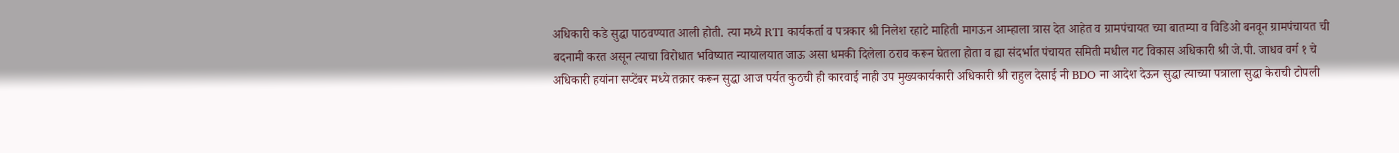अधिकारी कडे सुद्धा पाठवण्यात आली होती. त्या मध्ये RTI कार्यकर्ता व पत्रकार श्री निलेश रहाटे माहिती मागऊन आम्हाला त्रास देत आहेत व ग्रामपंचायत च्या बातम्या व विडिओ बनवून ग्रामपंचायत ची बदनामी करत असून त्याचा विरोधात भविष्यात न्यायालयात जाऊ असा धमकी दिलेला ठराव करून घेतला होता व ह्या संदर्भात पंचायत समिती मधील गट विकास अधिकारी श्री जे.पी. जाधव वर्ग १ चे अधिकारी हयांना सप्टेंबर मध्ये तक्रार करून सुद्धा आज पर्यत कुठची ही कारवाई नाही उप मुख्यकार्यकारी अधिकारी श्री राहुल देसाई नी BDO ना आदेश देऊन सुद्धा त्याच्या पत्राला सुद्धा केराची टोपली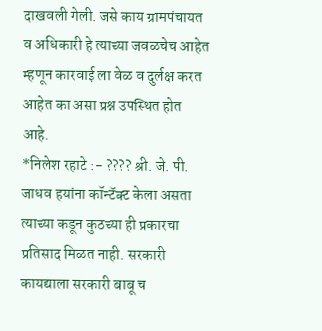दाखवली गेली. जसे काय ग्रामपंचायत व अधिकारी हे त्याच्या जवळचेच आहेत म्हणून कारवाई ला वेळ व दुर्लक्ष करत आहेत का असा प्रश्न उपस्थित होत आहे.
*निलेश रहाटे :- ???? श्री. जे. पी. जाधव हयांना कॉन्टॅक्ट केला असता त्याच्या कडून कुठच्या ही प्रकारचा प्रतिसाद मिळत नाही. सरकारी कायद्याला सरकारी बाबू च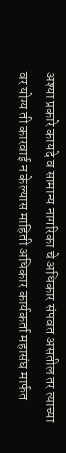अश्या प्रकारे कायदे व सामान्य नागरिका चे अधिकार संपवत असतील तर त्याच्या वर योग्य ती कारवाई न केल्यास माहिती अधिकार कार्यकर्ता महासंघ मार्फत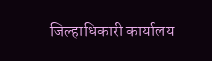जिल्हाधिकारी कार्यालय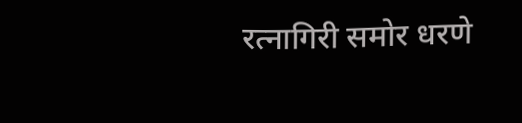रत्नागिरी समोर धरणे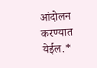आंदोलन करण्यात येईल.*